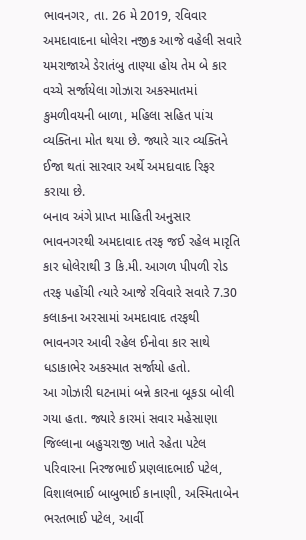ભાવનગર, તા. 26 મે 2019, રવિવાર
અમદાવાદના ધોલેરા નજીક આજે વહેલી સવારે યમરાજાએ ડેરાતંબુ તાણ્યા હોય તેમ બે કાર વચ્ચે સર્જાયેલા ગોઝારા અકસ્માતમાં કુમળીવયની બાળા, મહિલા સહિત પાંચ વ્યક્તિના મોત થયા છે. જ્યારે ચાર વ્યક્તિને ઈજા થતાં સારવાર અર્થે અમદાવાદ રિફર કરાયા છે.
બનાવ અંગે પ્રાપ્ત માહિતી અનુસાર ભાવનગરથી અમદાવાદ તરફ જઈ રહેલ મારૃતિ કાર ધોલેરાથી 3 કિ.મી. આગળ પીપળી રોડ તરફ પહોંચી ત્યારે આજે રવિવારે સવારે 7.30 કલાકના અરસામાં અમદાવાદ તરફથી ભાવનગર આવી રહેલ ઈનોવા કાર સાથે ધડાકાભેર અકસ્માત સર્જાયો હતો.
આ ગોઝારી ઘટનામાં બન્ને કારના બૂકડા બોલી ગયા હતા. જ્યારે કારમાં સવાર મહેસાણા જિલ્લાના બહુચરાજી ખાતે રહેતા પટેલ પરિવારના નિરજભાઈ પ્રણલાદભાઈ પટેલ, વિશાલભાઈ બાબુભાઈ કાનાણી, અસ્મિતાબેન ભરતભાઈ પટેલ, આર્વી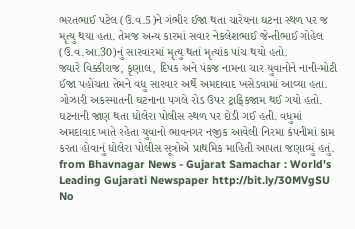ભરતભાઈ પટેલ (ઉ.વ.5)ને ગંભીર ઈજા થતા ચારેયના ઘટના સ્થળ પર જ મૃત્યુ થયા હતા. તેમજ અન્ય કારમાં સવાર નેકલેશભાઈ જેન્તીભાઈ ગોહેલ (ઉ.વ.આ.30)નું સારવારમાં મૃત્યુ થતાં મૃત્યાંક પાંચ થયો હતો.
જ્યારે વિક્કીરાજ, કૃણાલ, દિપક અને પંકજ નામના ચાર યુવાનોને નાની-મોટી ઈજા પહોંચતા તેમને વધુ સારવાર અર્થે અમદાવાદ ખસેડવામાં આવ્યા હતા. ગોઝારી અકસ્માતની ઘટનાના પગલે રોડ ઉપર ટ્રાફિકજામ થઈ ગયો હતો. ઘટનાની જાણ થતા ધોલેરા પોલીસ સ્થળ પર દોડી ગઈ હતી. વધુમાં અમદાવાદ ખાતે રહેતા યુવાનો ભાવનગર નજીક આવેલી નિરમા કંપનીમાં કામ કરતા હોવાનું ધોલેરા પોલીસ સૂત્રોએ પ્રાથમિક માહિતી આપતા જણાવ્યું હતું.
from Bhavnagar News - Gujarat Samachar : World's Leading Gujarati Newspaper http://bit.ly/30MVgSU
No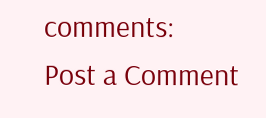comments:
Post a Comment